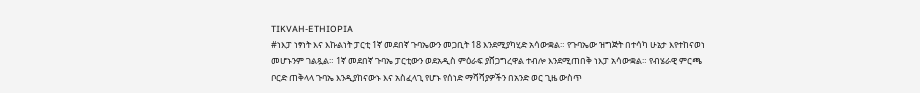TIKVAH-ETHIOPIA
#ነእፓ ነፃነት እና እኩልነት ፓርቲ 1ኛ መደበኛ ጉባኤውን መጋቢት 18 እንደሚያካሂድ አሳውቋል። የጉባኤው ዝግጅት በተሳካ ሁኔታ እየተከናወነ መሆኑንም ገልጿል። 1ኛ መደበኛ ጉባኤ ፓርቲውን ወደአዲስ ምዕራፍ ያሸጋግረዋል ተብሎ እንደሚጠበቅ ነእፓ አሳውቋል። የብሄራዊ ምርጫ ቦርድ ጠቅላላ ጉባኤ እንዲያከናውኑ እና አስፈላጊ የሆኑ የሰነድ ማሻሻያዎችን በአንድ ወር ጊዜ ውስጥ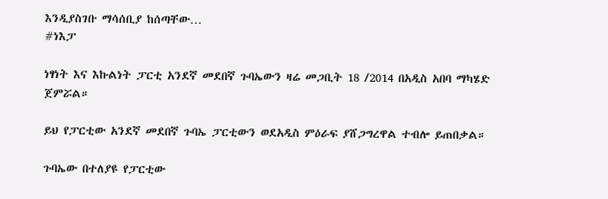እንዲያስገቡ ማሳሰቢያ ከሰጣቸው…
#ነእፓ

ነፃነት እና እኩልነት ፓርቲ አንደኛ መደበኛ ጉባኤውን ዛሬ መጋቢት 18 /2014 በአዲስ አበባ ማካሄድ ጀምሯል።

ይህ የፓርቲው አንደኛ መደበኛ ጉባኤ ፓርቲውን ወደአዲስ ምዕራፍ ያሸጋግረዋል ተብሎ ይጠበቃል።

ጉባኤው በተለያዩ የፓርቲው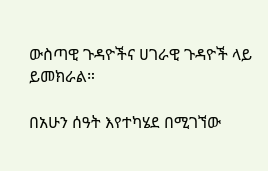ውስጣዊ ጉዳዮችና ሀገራዊ ጉዳዮች ላይ ይመክራል።

በአሁን ሰዓት እየተካሄደ በሚገኘው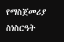የማስጀመሪያ ስነስርዓት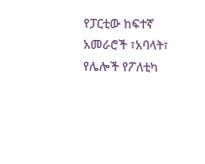የፓርቲው ከፍተኛ አመራሮች ፣አባላት፣ የሌሎች የፖለቲካ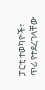ፓርቲ ተወካዮች፣ ጥሪ የተደረገላቸው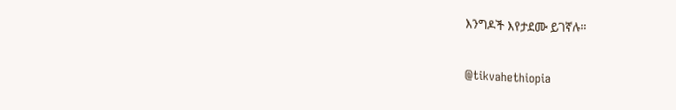እንግዶች እየታደሙ ይገኛሉ።

@tikvahethiopia